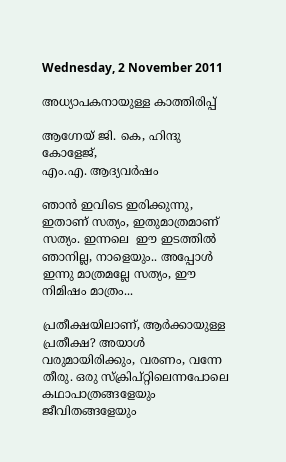Wednesday, 2 November 2011

അധ്യാപകനായുള്ള കാത്തിരിപ്പ്

ആഗ്നേയ് ജി. കെ, ഹിന്ദു കോളേജ്,
എം.എ. ആദ്യവര്‍ഷം

ഞാന്‍ ഇവിടെ ഇരിക്കുന്നു, ഇതാണ് സത്യം, ഇതുമാത്രമാണ് സത്യം. ഇന്നലെ  ഈ ഇടത്തില്‍ ഞാനില്ല, നാളെയും.. അപ്പോള്‍ ഇന്നു മാത്രമല്ലേ സത്യം, ഈ നിമിഷം മാത്രം...

പ്രതീക്ഷയിലാണ്, ആര്‍ക്കായുള്ള പ്രതീക്ഷ? അയാള്‍ വരുമായിരിക്കും, വരണം, വന്നേ തീരു. ഒരു സ്ക്രിപ്റ്റിലെന്നപോലെ കഥാപാത്രങ്ങളേയും ജീവിതങ്ങളേയും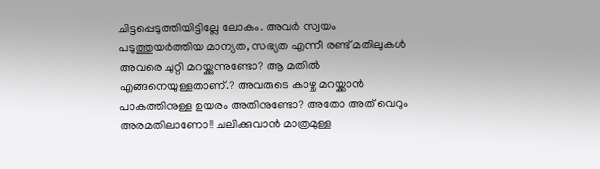ചിട്ടപ്പെടുത്തിയിട്ടില്ലേ ലോകം. അവര്‍ സ്വയം പടുത്തുയര്‍ത്തിയ മാന്യത, സഭ്യത എന്നീ രണ്ട് മതിലുകള്‍ അവരെ ചുറ്റി മറയ്ക്കുന്നുണ്ടോ? ആ മതില്‍ എങ്ങനെയുള്ളതാണ്.? അവരുടെ കാഴ്ച മറയ്ക്കാന്‍ പാകത്തിനുള്ള ഉയരം അതിനുണ്ടോ? അതോ അത് വെറും അരമതിലാണോ!! ചലിക്കുവാന്‍ മാത്രമുള്ള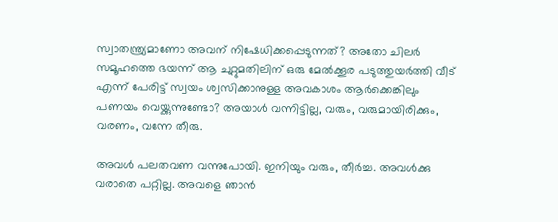സ്വാതന്ത്ര്യമാണോ അവന് നിഷേധിക്കപ്പെടുന്നത്? അതോ ചിലര്‍ സമൂഹത്തെ ഭയന്ന് ആ ചുറ്റുമതിലിന് ഒരു മേല്‍ക്കൂര പടുത്തുയര്‍ത്തി വീട് എന്ന് പേരിട്ട് സ്വയം ശ്വസിക്കാനുള്ള അവകാശം ആര്‍ക്കെങ്കിലും പണയം വെയ്ക്കുന്നുണ്ടോ? അയാള്‍ വന്നിട്ടില്ല, വരും, വരുമായിരിക്കും, വരണം, വന്നേ തീരു.

അവള്‍ പലതവണ വന്നുപോയി. ഇനിയും വരും, തീര്‍ച്ച. അവള്‍ക്കു വരാതെ പറ്റില്ല. അവളെ ഞാന്‍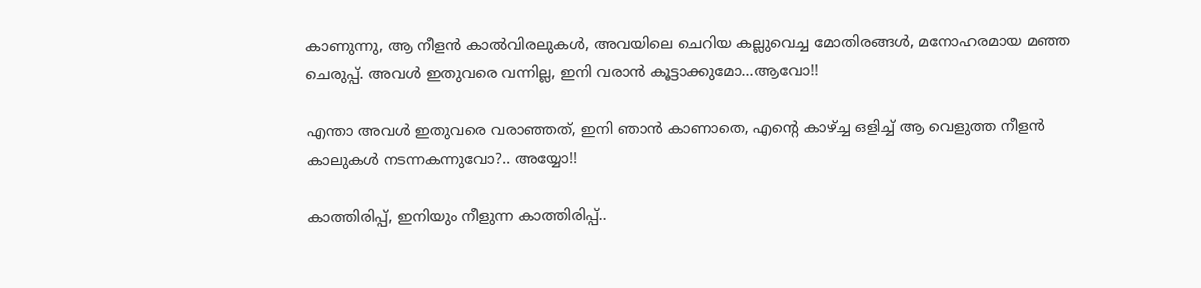കാണുന്നു, ആ നീളന്‍ കാല്‍വിരലുകള്‍, അവയിലെ ചെറിയ കല്ലുവെച്ച മോതിരങ്ങള്‍, മനോഹരമായ മഞ്ഞ ചെരുപ്പ്. അവള്‍ ഇതുവരെ വന്നില്ല, ഇനി വരാന്‍ കൂട്ടാക്കുമോ...ആവോ!!

എന്താ അവള്‍ ഇതുവരെ വരാഞ്ഞത്, ഇനി ഞാന്‍ കാണാതെ, എന്‍റെ കാഴ്ച്ച ഒളിച്ച് ആ വെളുത്ത നീളന്‍ കാലുകള്‍ നടന്നകന്നുവോ?.. അയ്യോ!!

കാത്തിരിപ്പ്, ഇനിയും നീളുന്ന കാത്തിരിപ്പ്..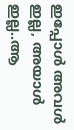ഇപ്പോള്‍ അവള്‍ ഇല്ല, അയാള്‍ ഇല്ല..ആ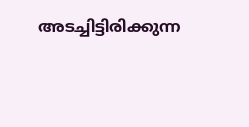അടച്ചിട്ടിരിക്കുന്ന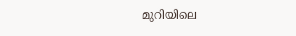മുറിയിലെ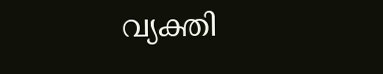വ്യക്തി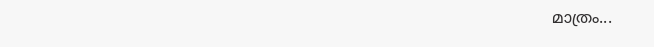മാത്രം...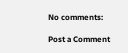No comments:

Post a Comment